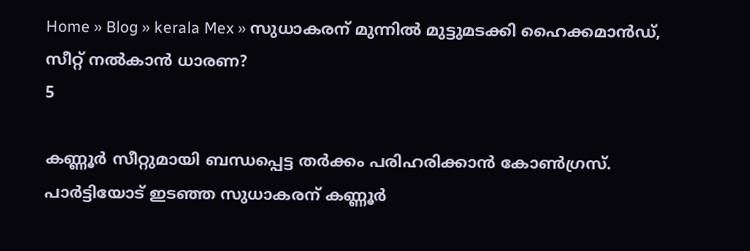Home » Blog » kerala Mex » സുധാകരന് മുന്നിൽ മുട്ടുമടക്കി ഹൈക്കമാൻഡ്, സീറ്റ് നൽകാൻ ധാരണ?
5

കണ്ണൂർ സീറ്റുമായി ബന്ധപ്പെട്ട തർക്കം പരിഹരിക്കാൻ കോൺഗ്രസ്. പാർട്ടിയോട് ഇടഞ്ഞ സുധാകരന് കണ്ണൂർ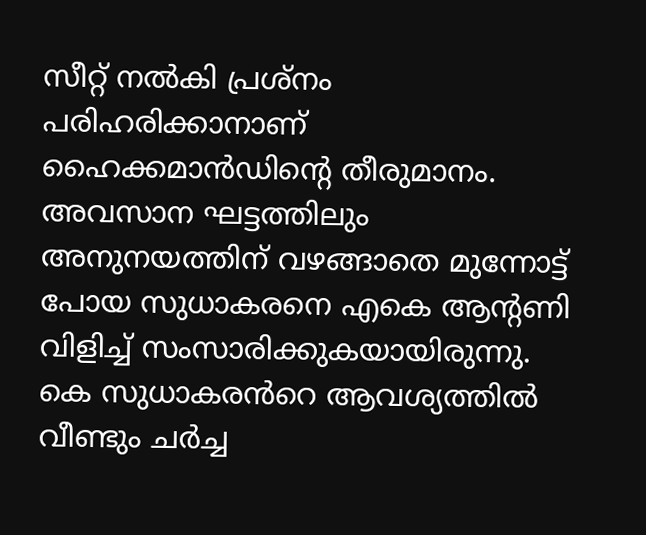സീറ്റ് നൽകി പ്രശ്നം പരിഹരിക്കാനാണ് ഹൈക്കമാൻഡിൻ്റെ തീരുമാനം. അവസാന ഘട്ടത്തിലും അനുനയത്തിന് വഴങ്ങാതെ മുന്നോട്ട് പോയ സുധാകരനെ എകെ ആൻ്റണി വിളിച്ച് സംസാരിക്കുകയായിരുന്നു. കെ സുധാകരൻറെ ആവശ്യത്തിൽ വീണ്ടും ചർച്ച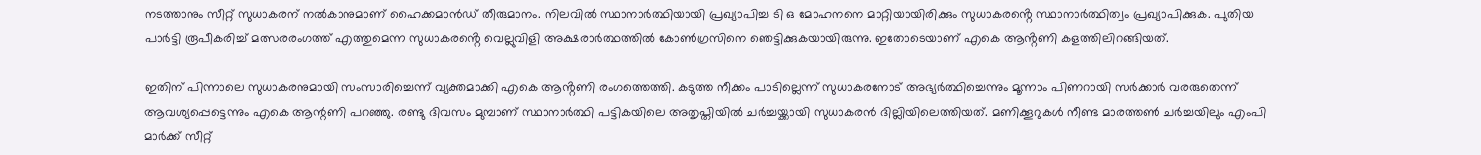നടത്താനും സീറ്റ് സുധാകരന് നൽകാനുമാണ് ഹൈക്കമാൻഡ് തീരുമാനം. നിലവിൽ സ്ഥാനാർത്ഥിയായി പ്രഖ്യാപിച്ച ടി ഒ മോഹനനെ മാറ്റിയായിരിക്കും സുധാകരൻ്റെ സ്ഥാനാർത്ഥിത്വം പ്രഖ്യാപിക്കുക. പുതിയ പാർട്ടി രൂപീകരിച്ച് മത്സരരംഗത്ത് എത്തുമെന്ന സുധാകരൻ്റെ വെല്ലുവിളി അക്ഷരാർത്ഥത്തിൽ കോണ്‍ഗ്രസിനെ ഞെട്ടിക്കുകയായിരുന്നു. ഇതോടെയാണ് എകെ ആൻ്റണി കളത്തിലിറങ്ങിയത്.

ഇതിന് പിന്നാലെ സുധാകരനുമായി സംസാരിച്ചെന്ന് വ്യക്തമാക്കി എകെ ആൻ്റണി രംഗത്തെത്തി. കടുത്ത നീക്കം പാടില്ലെന്ന് സുധാകരനോട് അഭ്യർത്ഥിച്ചെന്നും മൂന്നാം പിണറായി സർക്കാർ വരരുതെന്ന് ആവശ്യപ്പെട്ടെന്നും എകെ ആന്റണി പറഞ്ഞു. രണ്ടു ദിവസം മുമ്പാണ് സ്ഥാനാർത്ഥി പട്ടികയിലെ അതൃപ്തിയിൽ ചർച്ചയ്ക്കായി സുധാകരൻ ദില്ലിയിലെത്തിയത്. മണിക്കൂറുകൾ നീണ്ട മാരത്തണ്‍ ചർച്ചയിലും എംപി മാർക്ക് സീറ്റ്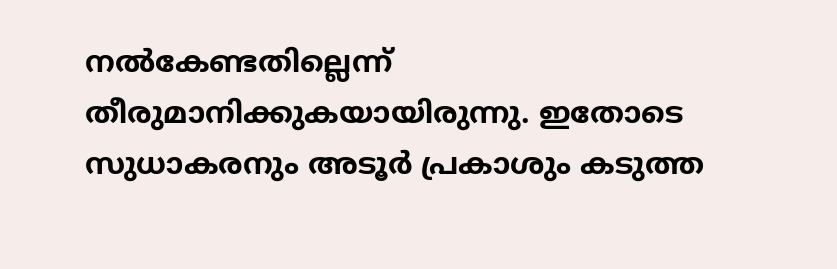നൽകേണ്ടതില്ലെന്ന് തീരുമാനിക്കുകയായിരുന്നു. ഇതോടെ സുധാകരനും അടൂർ പ്രകാശും കടുത്ത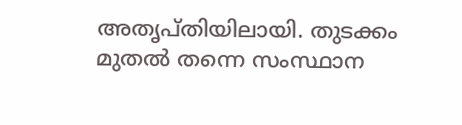അതൃപ്തിയിലായി. തുടക്കം മുതൽ തന്നെ സംസ്ഥാന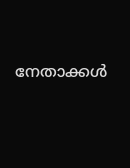നേതാക്കൾ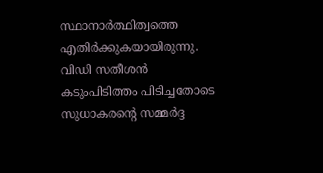സ്ഥാനാർത്ഥിത്വത്തെ എതിർക്കുകയായിരുന്നു. വിഡി സതീശൻ കടുംപിടിത്തം പിടിച്ചതോടെ സുധാകരൻ്റെ സമ്മർദ്ദ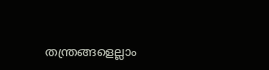തന്ത്രങ്ങളെല്ലാം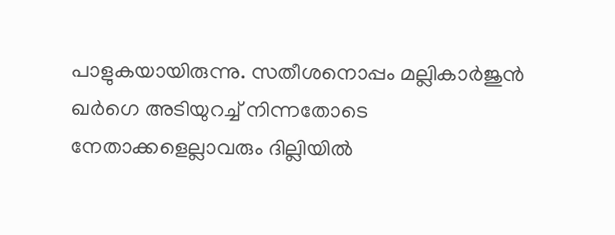പാളുകയായിരുന്നു. സതീശനൊപ്പം മല്ലികാർജുൻ ഖർഗെ അടിയുറച്ച് നിന്നതോടെ നേതാക്കളെല്ലാവരും ദില്ലിയിൽ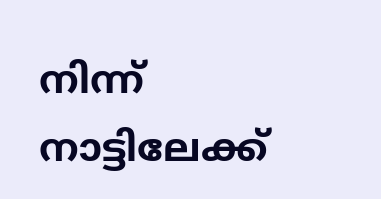നിന്ന് നാട്ടിലേക്ക്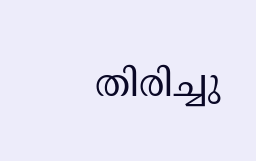തിരിച്ചു